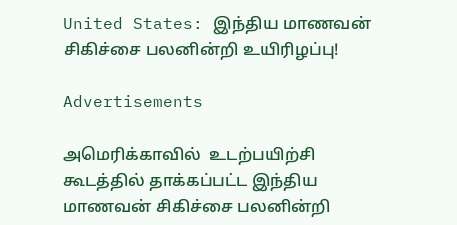United States: இந்திய மாணவன் சிகிச்சை பலனின்றி உயிரிழப்பு!

Advertisements

அமெரிக்காவில்  உடற்பயிற்சி கூடத்தில் தாக்கப்பட்ட இந்திய மாணவன் சிகிச்சை பலனின்றி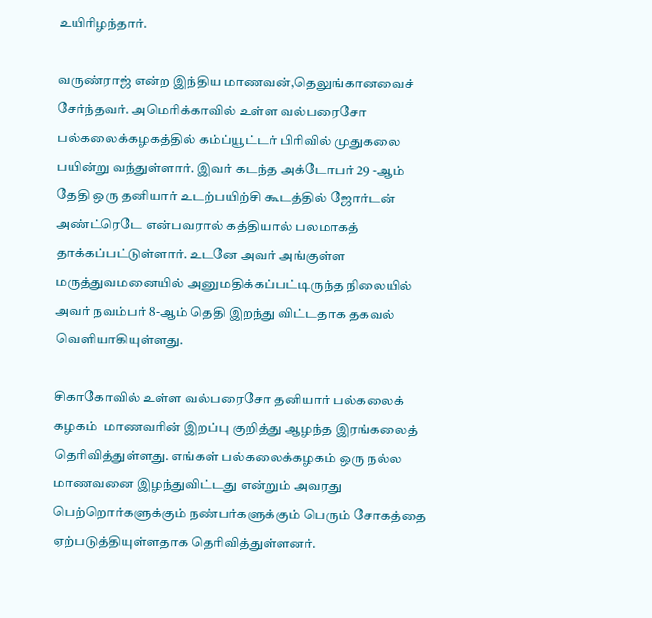உயிரிழந்தார்.

வருண்ராஜ் என்ற இந்திய மாணவன்,தெலுங்கானவைச் சேர்ந்தவர். அமெரிக்காவில் உள்ள வல்பரைசோ பல்கலைக்கழகத்தில் கம்ப்யூட்டர் பிரிவில் முதுகலை பயின்று வந்துள்ளார். இவர் கடந்த அக்டோபர் 29 -ஆம் தேதி ஒரு தனியார் உடற்பயிற்சி கூடத்தில் ஜோர்டன் அண்ட்ரெடே என்பவரால் கத்தியால் பலமாகத் தாக்கப்பட்டுள்ளார். உடனே அவர் அங்குள்ள மருத்துவமனையில் அனுமதிக்கப்பட்டிருந்த நிலையில் அவர் நவம்பர் 8-ஆம் தெதி இறந்து விட்டதாக தகவல் வெளியாகியுள்ளது.

சிகாகோவில் உள்ள வல்பரைசோ தனியார் பல்கலைக் கழகம்  மாணவரின் இறப்பு குறித்து ஆழந்த இரங்கலைத் தெரிவித்துள்ளது. எங்கள் பல்கலைக்கழகம் ஒரு நல்ல மாணவனை இழந்துவிட்டது என்றும் அவரது பெற்றொர்களுக்கும் நண்பர்களுக்கும் பெரும் சோகத்தை ஏற்படுத்தியுள்ளதாக தெரிவித்துள்ளனர்.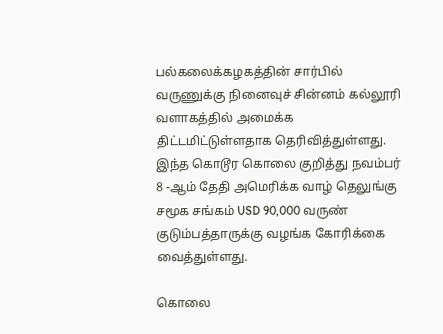பல்கலைக்கழகத்தின் சார்பில் வருணுக்கு நினைவுச் சின்னம் கல்லூரி வளாகத்தில் அமைக்க திட்டமிட்டுள்ளதாக தெரிவித்துள்ளது. இந்த கொடூர கொலை குறித்து நவம்பர் 8 -ஆம் தேதி அமெரிக்க வாழ் தெலுங்கு சமூக சங்கம் USD 90,000 வருண் குடும்பத்தாருக்கு வழங்க கோரிக்கை வைத்துள்ளது.

கொலை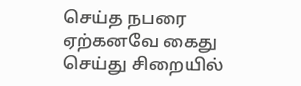செய்த நபரை ஏற்கனவே கைது செய்து சிறையில்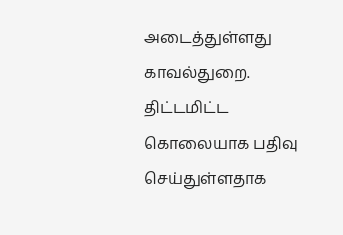அடைத்துள்ளது காவல்துறை. திட்டமிட்ட கொலையாக பதிவு செய்துள்ளதாக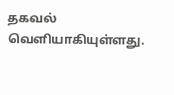தகவல் வெளியாகியுள்ளது.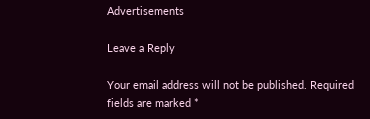Advertisements

Leave a Reply

Your email address will not be published. Required fields are marked *